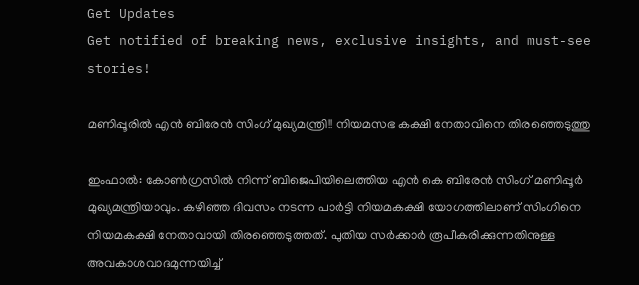Get Updates
Get notified of breaking news, exclusive insights, and must-see stories!

മണിപ്പൂരില്‍ എന്‍ ബിരേന്‍ സിംഗ് മുഖ്യമന്ത്രി!! നിയമസഭ കക്ഷി നേതാവിനെ തിരഞ്ഞെടുത്തു

ഇംഫാല്‍: കോണ്‍ഗ്രസില്‍ നിന്ന് ബിജെപിയിലെത്തിയ എന്‍ കെ ബിരേന്‍ സിംഗ് മണിപ്പൂര്‍ മുഖ്യമന്ത്രിയാവും. കഴിഞ്ഞ ദിവസം നടന്ന പാര്‍ട്ടി നിയമകക്ഷി യോഗത്തിലാണ് സിംഗിനെ നിയമകക്ഷി നേതാവായി തിരഞ്ഞെടുത്തത്. പുതിയ സര്‍ക്കാര്‍ രൂപീകരിക്കുന്നതിനുള്ള അവകാശവാദമുന്നയിച്ച്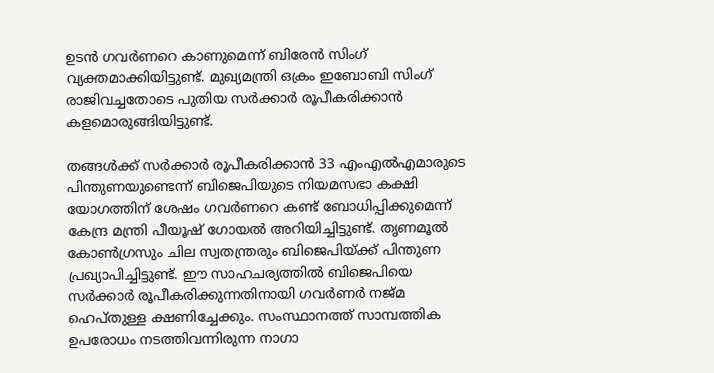ഉടന്‍ ഗവര്‍ണറെ കാണുമെന്ന് ബിരേന്‍ സിംഗ് വ്യക്തമാക്കിയിട്ടുണ്ട്. മുഖ്യമന്ത്രി ഒക്രം ഇബോബി സിംഗ് രാജിവച്ചതോടെ പുതിയ സര്‍ക്കാര്‍ രൂപീകരിക്കാന്‍ കളമൊരുങ്ങിയിട്ടുണ്ട്.

തങ്ങള്‍ക്ക് സര്‍ക്കാര്‍ രൂപീകരിക്കാന്‍ 33 എംഎല്‍എമാരുടെ പിന്തുണയുണ്ടെന്ന് ബിജെപിയുടെ നിയമസഭാ കക്ഷി യോഗത്തിന് ശേഷം ഗവര്‍ണറെ കണ്ട് ബോധിപ്പിക്കുമെന്ന് കേന്ദ്ര മന്ത്രി പീയൂഷ് ഗോയല്‍ അറിയിച്ചിട്ടുണ്ട്. തൃണമൂല്‍ കോണ്‍ഗ്രസും ചില സ്വതന്ത്രരും ബിജെപിയ്ക്ക് പിന്തുണ പ്രഖ്യാപിച്ചിട്ടുണ്ട്. ഈ സാഹചര്യത്തില്‍ ബിജെപിയെ സര്‍ക്കാര്‍ രൂപീകരിക്കുന്നതിനായി ഗവര്‍ണര്‍ നജ്മ ഹെപ്തുള്ള ക്ഷണിച്ചേക്കും. സംസ്ഥാനത്ത് സാമ്പത്തിക ഉപരോധം നടത്തിവന്നിരുന്ന നാഗാ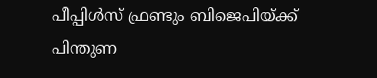പീപ്പിള്‍സ് ഫ്രണ്ടും ബിജെപിയ്ക്ക് പിന്തുണ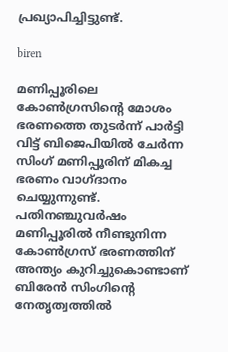പ്രഖ്യാപിച്ചിട്ടുണ്ട്.

biren

മണിപ്പൂരിലെ കോണ്‍ഗ്രസിന്റെ മോശം ഭരണത്തെ തുടര്‍ന്ന് പാര്‍ട്ടി വിട്ട് ബിജെപിയില്‍ ചേര്‍ന്ന സിംഗ് മണിപ്പൂരിന് മികച്ച ഭരണം വാഗ്ദാനം ചെയ്യുന്നുണ്ട്. പതിനഞ്ചുവര്‍ഷം മണിപ്പൂരില്‍ നീണ്ടുനിന്ന കോണ്‍ഗ്രസ് ഭരണത്തിന് അന്ത്യം കുറിച്ചുകൊണ്ടാണ് ബിരേന്‍ സിംഗിന്റെ നേതൃത്വത്തില്‍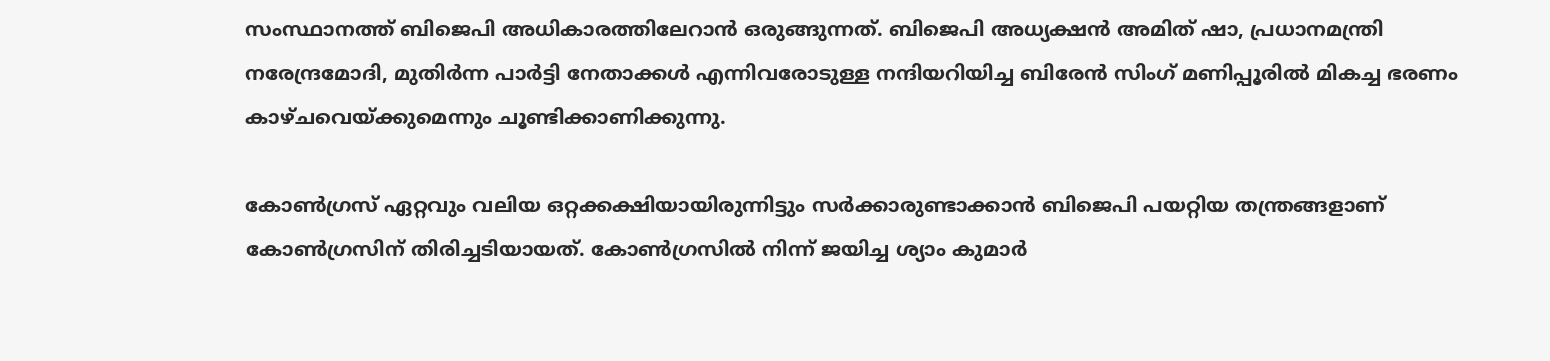സംസ്ഥാനത്ത് ബിജെപി അധികാരത്തിലേറാന്‍ ഒരുങ്ങുന്നത്. ബിജെപി അധ്യക്ഷന്‍ അമിത് ഷാ, പ്രധാനമന്ത്രി നരേന്ദ്രമോദി, മുതിര്‍ന്ന പാര്‍ട്ടി നേതാക്കള്‍ എന്നിവരോടുള്ള നന്ദിയറിയിച്ച ബിരേന്‍ സിംഗ് മണിപ്പൂരില്‍ മികച്ച ഭരണം കാഴ്ചവെയ്ക്കുമെന്നും ചൂണ്ടിക്കാണിക്കുന്നു.

കോണ്‍ഗ്രസ് ഏറ്റവും വലിയ ഒറ്റക്കക്ഷിയായിരുന്നിട്ടും സര്‍ക്കാരുണ്ടാക്കാന്‍ ബിജെപി പയറ്റിയ തന്ത്രങ്ങളാണ് കോണ്‍ഗ്രസിന് തിരിച്ചടിയായത്. കോണ്‍ഗ്രസില്‍ നിന്ന് ജയിച്ച ശ്യാം കുമാര്‍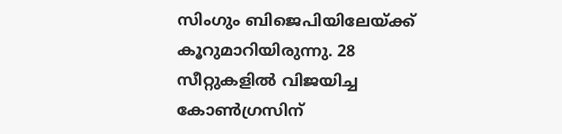സിംഗും ബിജെപിയിലേയ്ക്ക് കൂറുമാറിയിരുന്നു. 28 സീറ്റുകളില്‍ വിജയിച്ച കോണ്‍ഗ്രസിന്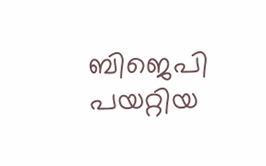ബിജെപി പയറ്റിയ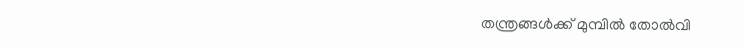തന്ത്രങ്ങള്‍ക്ക് മുമ്പില്‍ തോല്‍വി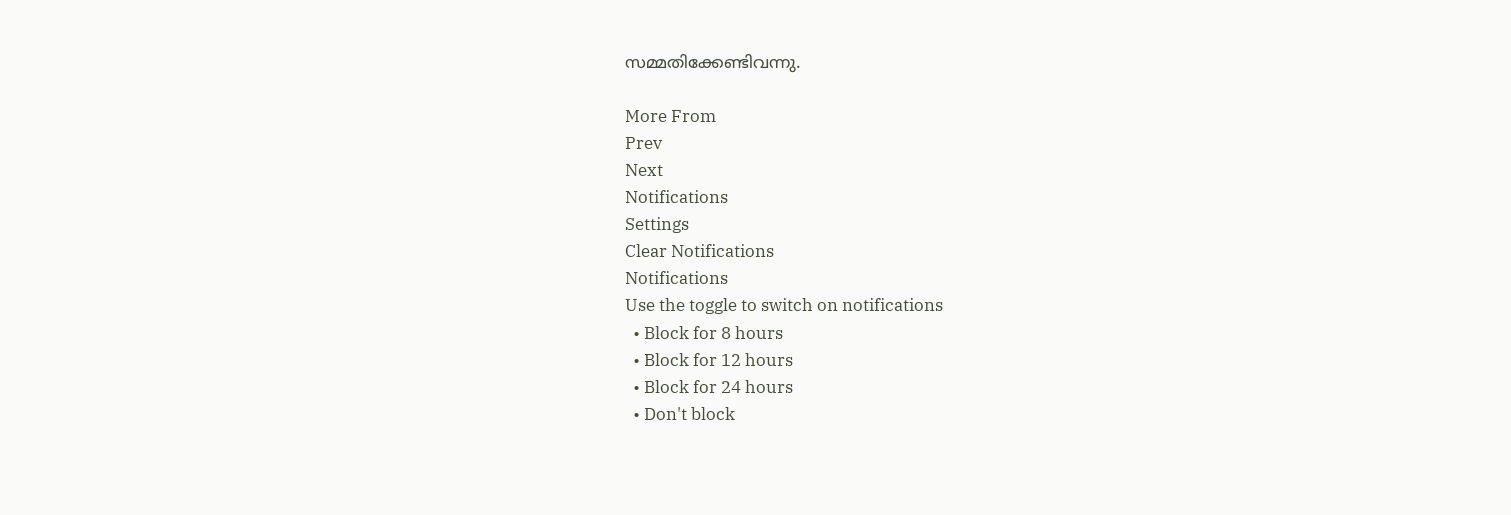സമ്മതിക്കേണ്ടിവന്നു.

More From
Prev
Next
Notifications
Settings
Clear Notifications
Notifications
Use the toggle to switch on notifications
  • Block for 8 hours
  • Block for 12 hours
  • Block for 24 hours
  • Don't block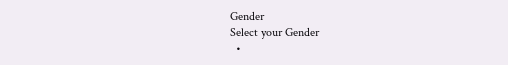Gender
Select your Gender
  •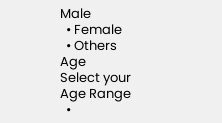Male
  • Female
  • Others
Age
Select your Age Range
  •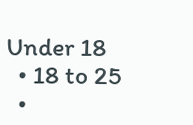Under 18
  • 18 to 25
  •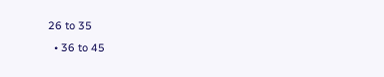26 to 35
  • 36 to 45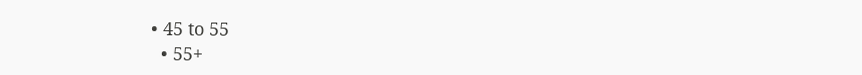• 45 to 55
  • 55+